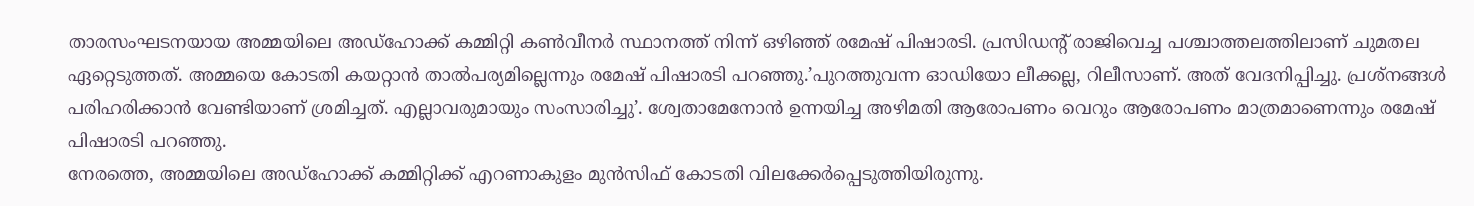താരസംഘടനയായ അമ്മയിലെ അഡ്ഹോക്ക് കമ്മിറ്റി കൺവീനർ സ്ഥാനത്ത് നിന്ന് ഒഴിഞ്ഞ് രമേഷ് പിഷാരടി. പ്രസിഡന്റ് രാജിവെച്ച പശ്ചാത്തലത്തിലാണ് ചുമതല ഏറ്റെടുത്തത്. അമ്മയെ കോടതി കയറ്റാൻ താൽപര്യമില്ലെന്നും രമേഷ് പിഷാരടി പറഞ്ഞു.’പുറത്തുവന്ന ഓഡിയോ ലീക്കല്ല, റിലീസാണ്. അത് വേദനിപ്പിച്ചു. പ്രശ്നങ്ങൾ പരിഹരിക്കാൻ വേണ്ടിയാണ് ശ്രമിച്ചത്. എല്ലാവരുമായും സംസാരിച്ചു’. ശ്വേതാമേനോൻ ഉന്നയിച്ച അഴിമതി ആരോപണം വെറും ആരോപണം മാത്രമാണെന്നും രമേഷ് പിഷാരടി പറഞ്ഞു.
നേരത്തെ, അമ്മയിലെ അഡ്ഹോക്ക് കമ്മിറ്റിക്ക് എറണാകുളം മുൻസിഫ് കോടതി വിലക്കേർപ്പെടുത്തിയിരുന്നു.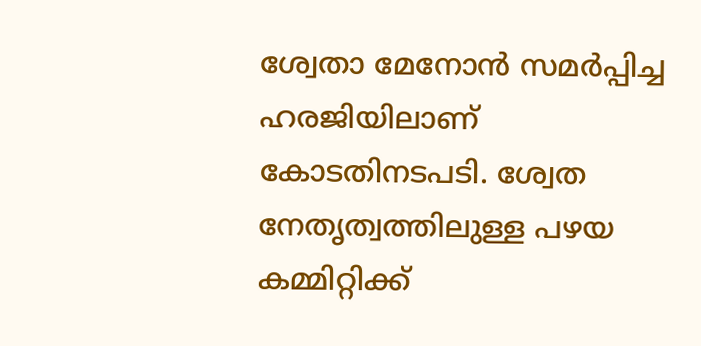ശ്വേതാ മേനോൻ സമർപ്പിച്ച ഹരജിയിലാണ് കോടതിനടപടി. ശ്വേത നേതൃത്വത്തിലുള്ള പഴയ കമ്മിറ്റിക്ക്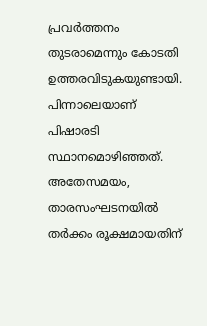പ്രവർത്തനം തുടരാമെന്നും കോടതി ഉത്തരവിടുകയുണ്ടായി. പിന്നാലെയാണ് പിഷാരടി സ്ഥാനമൊഴിഞ്ഞത്.
അതേസമയം, താരസംഘടനയിൽ തർക്കം രൂക്ഷമായതിന്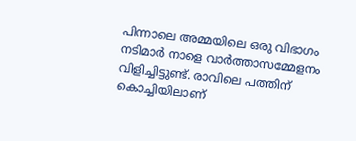പിന്നാലെ അമ്മയിലെ ഒരു വിഭാഗം നടിമാർ നാളെ വാർത്താസമ്മേളനം വിളിച്ചിട്ടുണ്ട്. രാവിലെ പത്തിന് കൊച്ചിയിലാണ്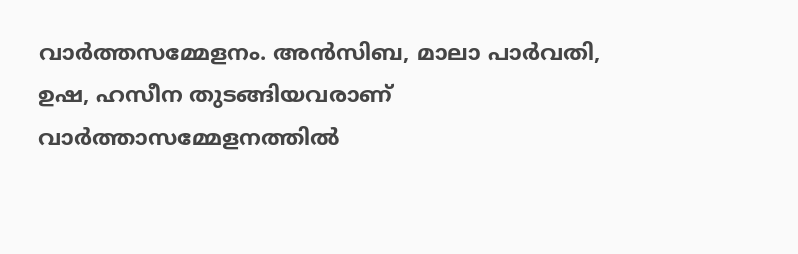വാർത്തസമ്മേളനം. അൻസിബ, മാലാ പാർവതി, ഉഷ, ഹസീന തുടങ്ങിയവരാണ് വാർത്താസമ്മേളനത്തിൽ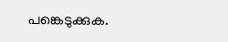പങ്കെടുക്കുക.